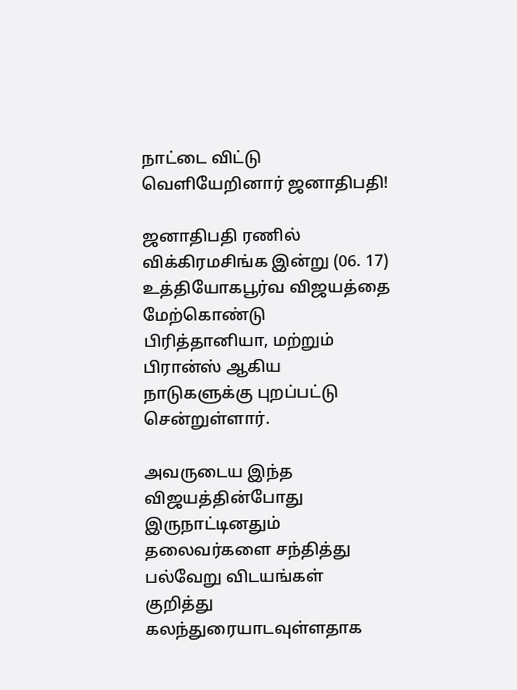நாட்டை விட்டு வெளியேறினார் ஜனாதிபதி!

ஜனாதிபதி ரணில் விக்கிரமசிங்க இன்று (06. 17) உத்தியோகபூர்வ விஜயத்தை மேற்கொண்டு பிரித்தானியா, மற்றும் பிரான்ஸ் ஆகிய நாடுகளுக்கு புறப்பட்டு சென்றுள்ளார்.

அவருடைய இந்த விஜயத்தின்போது இருநாட்டினதும் தலைவர்களை சந்தித்து பல்வேறு விடயங்கள் குறித்து கலந்துரையாடவுள்ளதாக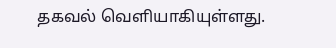தகவல் வெளியாகியுள்ளது.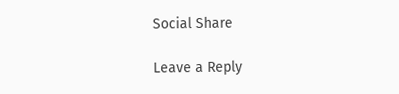Social Share

Leave a Reply